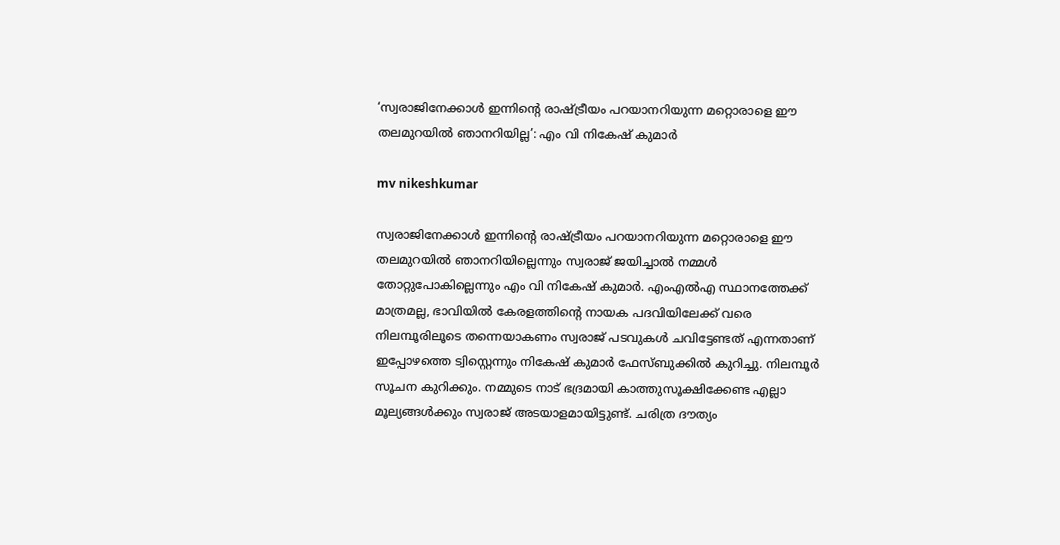‘സ്വരാജിനേക്കാൾ ഇന്നിന്‍റെ രാഷ്ട്രീയം പറയാനറിയുന്ന മറ്റൊരാളെ ഈ തലമുറയിൽ ഞാനറിയില്ല’: എം വി നികേഷ് കുമാർ

mv nikeshkumar

സ്വരാജിനേക്കാൾ ഇന്നിന്‍റെ രാഷ്ട്രീയം പറയാനറിയുന്ന മറ്റൊരാളെ ഈ തലമുറയിൽ ഞാനറിയില്ലെന്നും സ്വരാജ് ജയിച്ചാൽ നമ്മൾ തോറ്റുപോകില്ലെന്നും എം വി നികേഷ് കുമാർ. എംഎൽഎ സ്ഥാനത്തേക്ക് മാത്രമല്ല, ഭാവിയിൽ കേരളത്തിന്റെ നായക പദവിയിലേക്ക് വരെ നിലമ്പൂരിലൂടെ തന്നെയാകണം സ്വരാജ് പടവുകൾ ചവിട്ടേണ്ടത് എന്നതാണ് ഇപ്പോഴത്തെ ട്വിസ്റ്റെന്നും നികേഷ് കുമാർ ഫേസ്ബുക്കിൽ കുറിച്ചു. നിലമ്പൂർ സൂചന കുറിക്കും. നമ്മുടെ നാട് ഭദ്രമായി കാത്തുസൂക്ഷിക്കേണ്ട എല്ലാ മൂല്യങ്ങൾക്കും സ്വരാജ് അടയാളമായിട്ടുണ്ട്. ചരിത്ര ദൗത്യം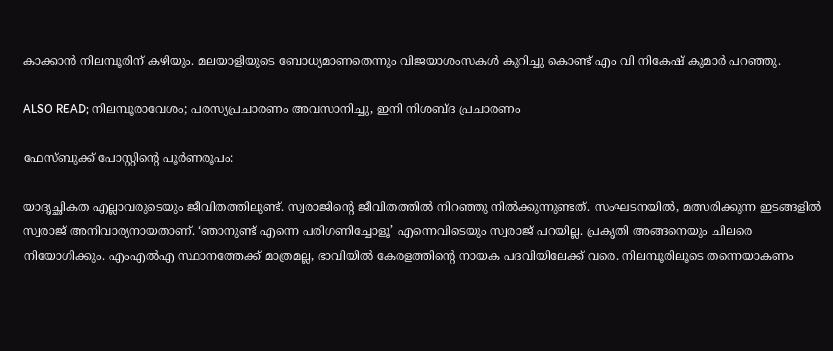കാക്കാൻ നിലമ്പൂരിന് കഴിയും. മലയാളിയുടെ ബോധ്യമാണതെന്നും വിജയാശംസകൾ കുറിച്ചു കൊണ്ട് എം വി നികേഷ് കുമാർ പറഞ്ഞു.

ALSO READ; നിലമ്പൂരാവേശം; പരസ്യപ്രചാരണം അവസാനിച്ചു, ഇനി നിശബ്ദ പ്രചാരണം

ഫേസ്ബുക്ക് പോസ്റ്റിന്‍റെ പൂർണരൂപം:

യാദൃച്ഛികത എല്ലാവരുടെയും ജീവിതത്തിലുണ്ട്. സ്വരാജിന്റെ ജീവിതത്തിൽ നിറഞ്ഞു നിൽക്കുന്നുണ്ടത്. സംഘടനയിൽ, മത്സരിക്കുന്ന ഇടങ്ങളിൽ സ്വരാജ് അനിവാര്യനായതാണ്. ‘ഞാനുണ്ട് എന്നെ പരിഗണിച്ചോളൂ’ എന്നെവിടെയും സ്വരാജ് പറയില്ല. പ്രകൃതി അങ്ങനെയും ചിലരെ നിയോഗിക്കും. എംഎൽഎ സ്ഥാനത്തേക്ക് മാത്രമല്ല, ഭാവിയിൽ കേരളത്തിന്റെ നായക പദവിയിലേക്ക് വരെ. നിലമ്പൂരിലൂടെ തന്നെയാകണം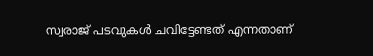സ്വരാജ് പടവുകൾ ചവിട്ടേണ്ടത് എന്നതാണ്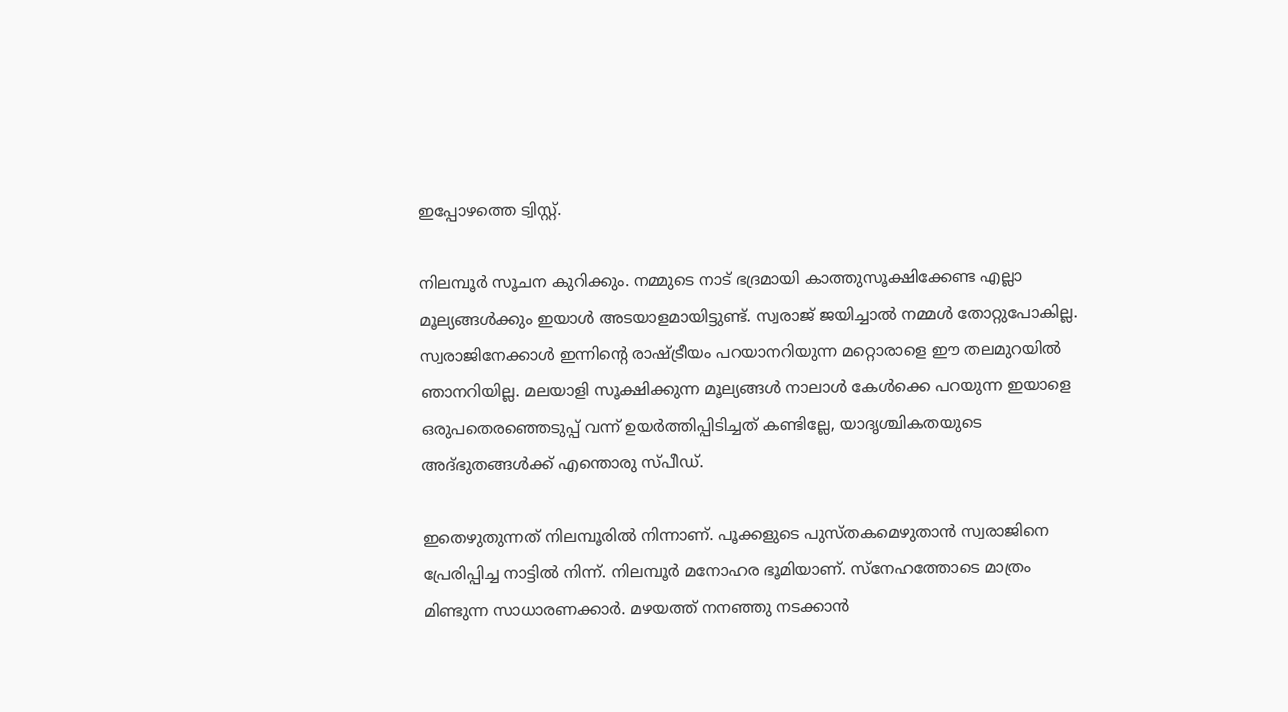ഇപ്പോഴത്തെ ട്വിസ്റ്റ്‌.

നിലമ്പൂർ സൂചന കുറിക്കും. നമ്മുടെ നാട് ഭദ്രമായി കാത്തുസൂക്ഷിക്കേണ്ട എല്ലാ മൂല്യങ്ങൾക്കും ഇയാൾ അടയാളമായിട്ടുണ്ട്. സ്വരാജ് ജയിച്ചാൽ നമ്മൾ തോറ്റുപോകില്ല. സ്വരാജിനേക്കാൾ ഇന്നിന്റെ രാഷ്ട്രീയം പറയാനറിയുന്ന മറ്റൊരാളെ ഈ തലമുറയിൽ ഞാനറിയില്ല. മലയാളി സൂക്ഷിക്കുന്ന മൂല്യങ്ങൾ നാലാൾ കേൾക്കെ പറയുന്ന ഇയാളെ ഒരുപതെരഞ്ഞെടുപ്പ് വന്ന് ഉയർത്തിപ്പിടിച്ചത് കണ്ടില്ലേ, യാദൃശ്ചികതയുടെ അദ്‌ഭുതങ്ങൾക്ക് എന്തൊരു സ്പീഡ്.

ഇതെഴുതുന്നത് നിലമ്പൂരിൽ നിന്നാണ്. പൂക്കളുടെ പുസ്തകമെഴുതാൻ സ്വരാജിനെ പ്രേരിപ്പിച്ച നാട്ടിൽ നിന്ന്. നിലമ്പൂർ മനോഹര ഭൂമിയാണ്. സ്നേഹത്തോടെ മാത്രം മിണ്ടുന്ന സാധാരണക്കാർ. മഴയത്ത് നനഞ്ഞു നടക്കാൻ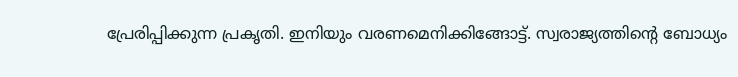പ്രേരിപ്പിക്കുന്ന പ്രകൃതി. ഇനിയും വരണമെനിക്കിങ്ങോട്ട്. സ്വരാജ്യത്തിന്റെ ബോധ്യം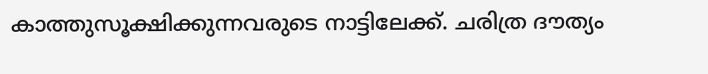കാത്തുസൂക്ഷിക്കുന്നവരുടെ നാട്ടിലേക്ക്. ചരിത്ര ദൗത്യം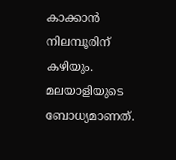കാക്കാൻ നിലമ്പൂരിന് കഴിയും. മലയാളിയുടെ ബോധ്യമാണത്.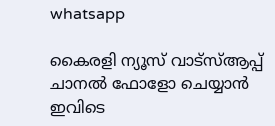whatsapp

കൈരളി ന്യൂസ് വാട്‌സ്ആപ്പ് ചാനല്‍ ഫോളോ ചെയ്യാന്‍ ഇവിടെ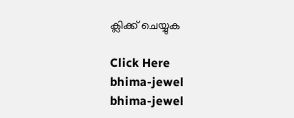ക്ലിക്ക് ചെയ്യുക

Click Here
bhima-jewel
bhima-jewel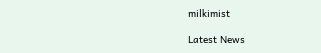milkimist

Latest News